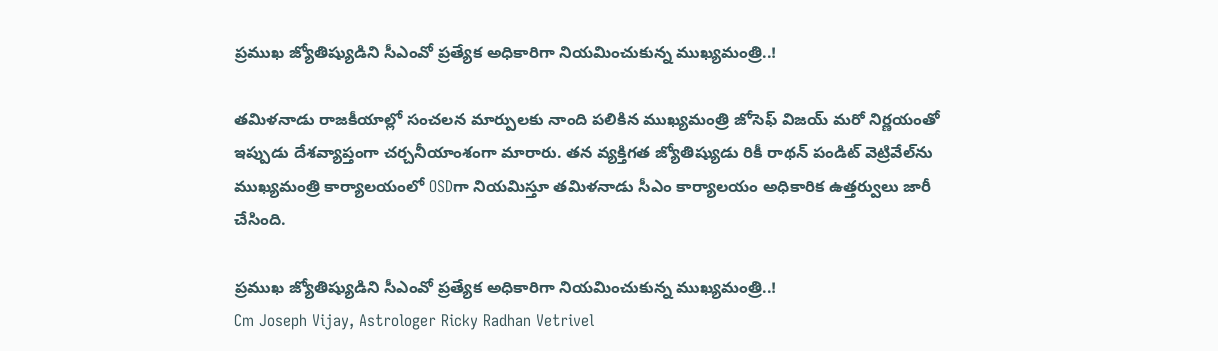ప్రముఖ జ్యోతిష్యుడిని సీఎంవో ప్రత్యేక అధికారిగా నియమించుకున్న ముఖ్యమంత్రి..!

తమిళనాడు రాజకీయాల్లో సంచలన మార్పులకు నాంది పలికిన ముఖ్యమంత్రి జోసెఫ్ విజయ్ మరో నిర్ణయంతో ఇప్పుడు దేశవ్యాప్తంగా చర్చనీయాంశంగా మారారు. తన వ్యక్తిగత జ్యోతిష్యుడు రికీ రాథన్ పండిట్ వెట్రివేల్‌ను ముఖ్యమంత్రి కార్యాలయంలో OSDగా నియమిస్తూ తమిళనాడు సీఎం కార్యాలయం అధికారిక ఉత్తర్వులు జారీ చేసింది.

ప్రముఖ జ్యోతిష్యుడిని సీఎంవో ప్రత్యేక అధికారిగా నియమించుకున్న ముఖ్యమంత్రి..!
Cm Joseph Vijay, Astrologer Ricky Radhan Vetrivel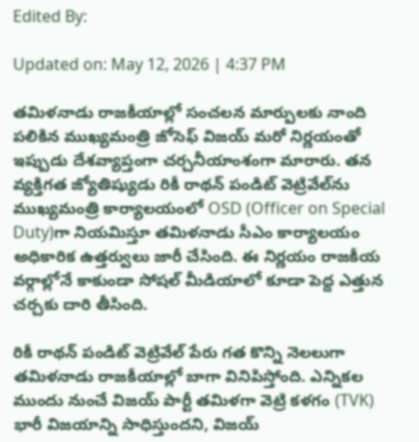Edited By:

Updated on: May 12, 2026 | 4:37 PM

తమిళనాడు రాజకీయాల్లో సంచలన మార్పులకు నాంది పలికిన ముఖ్యమంత్రి జోసెఫ్ విజయ్ మరో నిర్ణయంతో ఇప్పుడు దేశవ్యాప్తంగా చర్చనీయాంశంగా మారారు. తన వ్యక్తిగత జ్యోతిష్యుడు రికీ రాథన్ పండిట్ వెట్రివేల్‌ను ముఖ్యమంత్రి కార్యాలయంలో OSD (Officer on Special Duty)గా నియమిస్తూ తమిళనాడు సీఎం కార్యాలయం అధికారిక ఉత్తర్వులు జారీ చేసింది. ఈ నిర్ణయం రాజకీయ వర్గాల్లోనే కాకుండా సోషల్ మీడియాలో కూడా పెద్ద ఎత్తున చర్చకు దారి తీసింది.

రికీ రాథన్ పండిట్ వెట్రివేల్ పేరు గత కొన్ని నెలలుగా తమిళనాడు రాజకీయాల్లో బాగా వినిపిస్తోంది. ఎన్నికల ముందు నుంచే విజయ్ పార్టీ తమిళగా వెట్రి కళగం (TVK) భారీ విజయాన్ని సాధిస్తుందని, విజయ్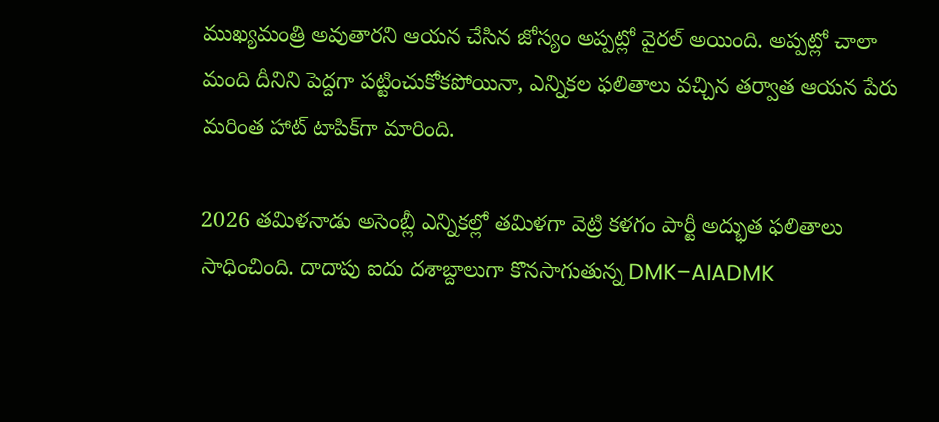ముఖ్యమంత్రి అవుతారని ఆయన చేసిన జోస్యం అప్పట్లో వైరల్ అయింది. అప్పట్లో చాలా మంది దీనిని పెద్దగా పట్టించుకోకపోయినా, ఎన్నికల ఫలితాలు వచ్చిన తర్వాత ఆయన పేరు మరింత హాట్ టాపిక్‌గా మారింది.

2026 తమిళనాడు అసెంబ్లీ ఎన్నికల్లో తమిళగా వెట్రి కళగం పార్టీ అద్భుత ఫలితాలు సాధించింది. దాదాపు ఐదు దశాబ్దాలుగా కొనసాగుతున్న DMK–AIADMK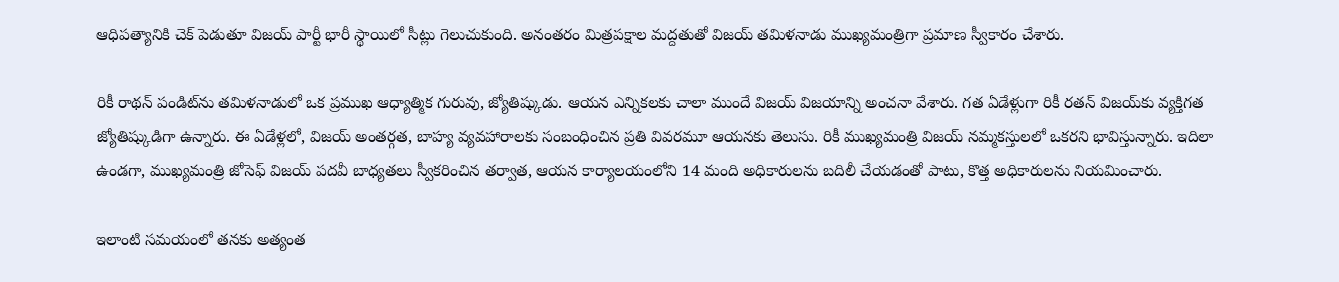ఆధిపత్యానికి చెక్ పెడుతూ విజయ్ పార్టీ భారీ స్థాయిలో సీట్లు గెలుచుకుంది. అనంతరం మిత్రపక్షాల మద్దతుతో విజయ్ తమిళనాడు ముఖ్యమంత్రిగా ప్రమాణ స్వీకారం చేశారు.

రికీ రాథన్ పండిట్‌ను తమిళనాడులో ఒక ప్రముఖ ఆధ్యాత్మిక గురువు, జ్యోతిష్కుడు. ఆయన ఎన్నికలకు చాలా ముందే విజయ్ విజయాన్ని అంచనా వేశారు. గత ఏడేళ్లుగా రికీ రతన్ విజయ్‌కు వ్యక్తిగత జ్యోతిష్కుడిగా ఉన్నారు. ఈ ఏడేళ్లలో, విజయ్ అంతర్గత, బాహ్య వ్యవహారాలకు సంబంధించిన ప్రతి వివరమూ ఆయనకు తెలుసు. రికీ ముఖ్యమంత్రి విజయ్ నమ్మకస్తులలో ఒకరని భావిస్తున్నారు. ఇదిలా ఉండగా, ముఖ్యమంత్రి జోసెఫ్ విజయ్ పదవీ బాధ్యతలు స్వీకరించిన తర్వాత, ఆయన కార్యాలయంలోని 14 మంది అధికారులను బదిలీ చేయడంతో పాటు, కొత్త అధికారులను నియమించారు.

ఇలాంటి సమయంలో తనకు అత్యంత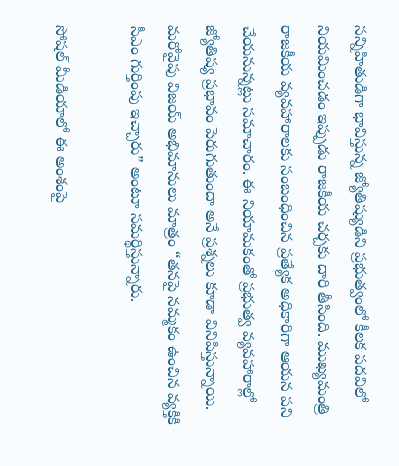సన్నిహితుడిగా భావిస్తున్న జ్యోతిష్యుడిని ప్రభుత్వంలో కీలక పదవిలో నియమించడం ఇప్పుడు రాజకీయ చర్చకు దారి తీసింది. ముఖ్యమంత్రి రాజకీయ వ్యవహారాలకు సంబంధించిన ప్రత్యేక అధికారిగా ఆయన పని చేయనున్నట్లు సమాచారం. ఈ నియామకంతో ప్రభుత్వ వ్యవహారాల్లో జ్యోతిష్య ప్రభావం పెరుగుతుందా అనే ప్రశ్నలు కూడా వినిపిస్తున్నాయి. మరోవైపు విజయ్ అభిమానులు మాత్రం “తనపై నమ్మకం ఉంచిన వ్యక్తికి సీఎం గుర్తింపు ఇచ్చారు” అంటూ సమర్థిస్తున్నారు.

సోషల్ మీడియాలో ఈ అంశంపై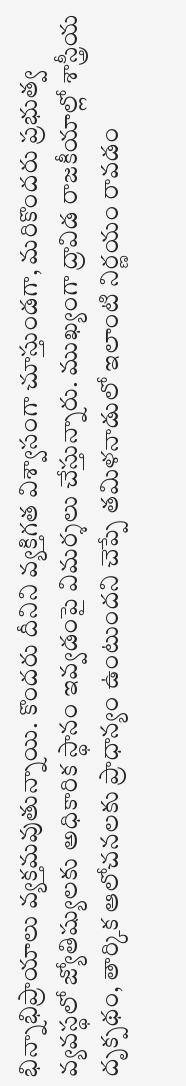భిన్నాభిప్రాయాలు వ్యక్తమవుతున్నాయి. కొందరు దీనిని వ్యక్తిగత విశ్వాసంగా చూస్తుండగా, మరికొందరు ప్రభుత్వ వ్యవస్థలో జ్యోతిష్యులకు అధికారిక స్థానం ఇవ్వడంపై విమర్శలు చేస్తున్నారు. ముఖ్యంగా ద్రావిడ రాజకీయాల్లో శాస్త్రీయ దృక్పథం, తార్కిక ఆలోచనలకు ప్రాధాన్యం ఉంటుందని చెప్పే తమిళనాడులో ఇలాంటి నిర్ణయం రావడం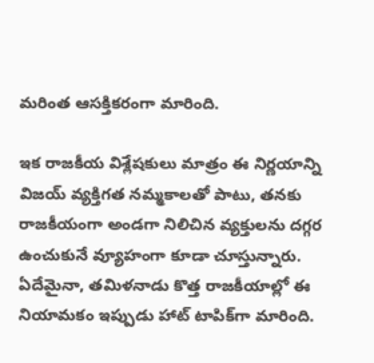మరింత ఆసక్తికరంగా మారింది.

ఇక రాజకీయ విశ్లేషకులు మాత్రం ఈ నిర్ణయాన్ని విజయ్ వ్యక్తిగత నమ్మకాలతో పాటు, తనకు రాజకీయంగా అండగా నిలిచిన వ్యక్తులను దగ్గర ఉంచుకునే వ్యూహంగా కూడా చూస్తున్నారు. ఏదేమైనా, తమిళనాడు కొత్త రాజకీయాల్లో ఈ నియామకం ఇప్పుడు హాట్ టాపిక్‌గా మారింది.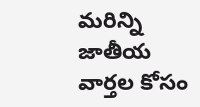మరిన్ని జాతీయ వార్తల కోసం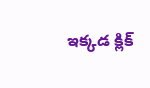ఇక్కడ క్లిక్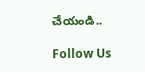చేయండి..

Follow Us